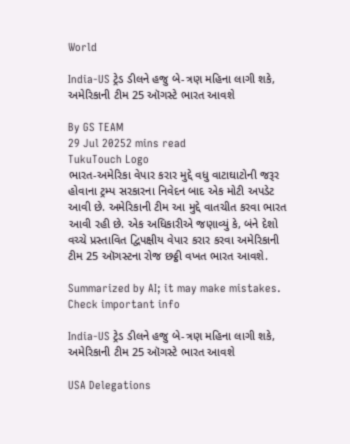World

India-US ટ્રેડ ડીલને હજુ બે-ત્રણ મહિના લાગી શકે, અમેરિકાની ટીમ 25 ઑગસ્ટે ભારત આવશે

By GS TEAM
29 Jul 20252 mins read
TukuTouch Logo
ભારત-અમેરિકા વેપાર કરાર મુદ્દે વધુ વાટાઘાટોની જરૂર હોવાના ટ્રમ્પ સરકારના નિવેદન બાદ એક મોટી અપડેટ આવી છે. અમેરિકાની ટીમ આ મુદ્દે વાતચીત કરવા ભારત આવી રહી છે. એક અધિકારીએ જણાવ્યું કે, બંને દેશો વચ્ચે પ્રસ્તાવિત દ્વિપક્ષીય વેપાર કરાર કરવા અમેરિકાની ટીમ 25 ઑગસ્ટના રોજ છઠ્ઠી વખત ભારત આવશે.

Summarized by AI; it may make mistakes. Check important info

India-US ટ્રેડ ડીલને હજુ બે-ત્રણ મહિના લાગી શકે, અમેરિકાની ટીમ 25 ઑગસ્ટે ભારત આવશે

USA Delegations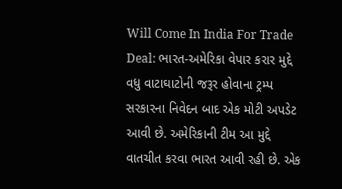Will Come In India For Trade Deal: ભારત-અમેરિકા વેપાર કરાર મુદ્દે વધુ વાટાઘાટોની જરૂર હોવાના ટ્રમ્પ સરકારના નિવેદન બાદ એક મોટી અપડેટ આવી છે. અમેરિકાની ટીમ આ મુદ્દે વાતચીત કરવા ભારત આવી રહી છે. એક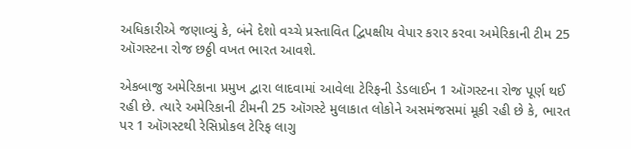અધિકારીએ જણાવ્યું કે, બંને દેશો વચ્ચે પ્રસ્તાવિત દ્વિપક્ષીય વેપાર કરાર કરવા અમેરિકાની ટીમ 25 ઑગસ્ટના રોજ છઠ્ઠી વખત ભારત આવશે.

એકબાજુ અમેરિકાના પ્રમુખ દ્વારા લાદવામાં આવેલા ટેરિફની ડેડલાઈન 1 ઑગસ્ટના રોજ પૂર્ણ થઈ રહી છે. ત્યારે અમેરિકાની ટીમની 25 ઑગસ્ટે મુલાકાત લોકોને અસમંજસમાં મૂકી રહી છે કે, ભારત પર 1 ઑગસ્ટથી રેસિપ્રોકલ ટેરિફ લાગુ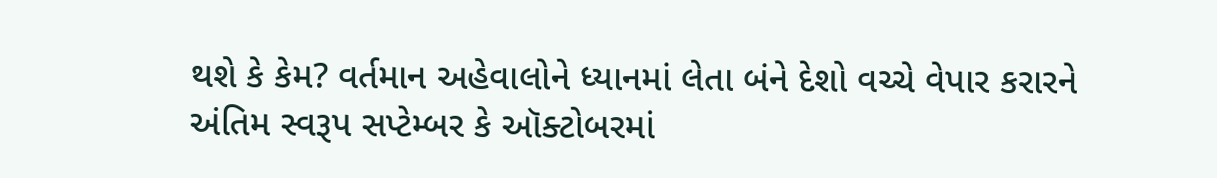થશે કે કેમ? વર્તમાન અહેવાલોને ધ્યાનમાં લેતા બંને દેશો વચ્ચે વેપાર કરારને અંતિમ સ્વરૂપ સપ્ટેમ્બર કે ઑક્ટોબરમાં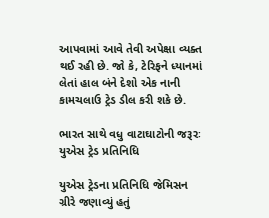આપવામાં આવે તેવી અપેક્ષા વ્યક્ત થઈ રહી છે. જો કે, ટેરિફને ધ્યાનમાં લેતાં હાલ બંને દેશો એક નાની કામચલાઉ ટ્રેડ ડીલ કરી શકે છે.

ભારત સાથે વધુ વાટાઘાટોની જરૂરઃ યુએસ ટ્રેડ પ્રતિનિધિ

યુએસ ટ્રેડના પ્રતિનિધિ જેમિસન ગ્રીરે જણાવ્યું હતું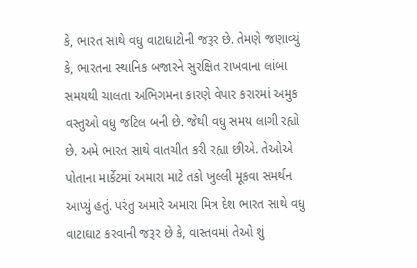કે, ભારત સાથે વધુ વાટાઘાટોની જરૂર છે. તેમણે જણાવ્યું કે, ભારતના સ્થાનિક બજારને સુરક્ષિત રાખવાના લાંબા સમયથી ચાલતા અભિગમના કારણે વેપાર કરારમાં અમુક વસ્તુઓ વધુ જટિલ બની છે. જેથી વધુ સમય લાગી રહ્યો છે. અમે ભારત સાથે વાતચીત કરી રહ્યા છીએ. તેઓએ પોતાના માર્કેટમાં અમારા માટે તકો ખુલ્લી મૂકવા સમર્થન આપ્યું હતું. પરંતુ અમારે અમારા મિત્ર દેશ ભારત સાથે વધુ વાટાઘાટ કરવાની જરૂર છે કે, વાસ્તવમાં તેઓ શું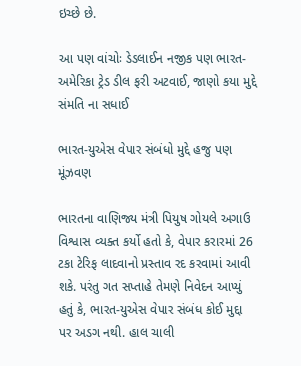ઇચ્છે છે.

આ પણ વાંચોઃ ડેડલાઈન નજીક પણ ભારત-અમેરિકા ટ્રેડ ડીલ ફરી અટવાઈ, જાણો કયા મુદ્દે સંમતિ ના સધાઈ

ભારત-યુએસ વેપાર સંબંધો મુદ્દે હજુ પણ મૂંઝવણ

ભારતના વાણિજ્ય મંત્રી પિયુષ ગોયલે અગાઉ વિશ્વાસ વ્યક્ત કર્યો હતો કે, વેપાર કરારમાં 26 ટકા ટેરિફ લાદવાનો પ્રસ્તાવ રદ કરવામાં આવી શકે. પરંતુ ગત સપ્તાહે તેમણે નિવેદન આપ્યું હતું કે, ભારત-યુએસ વેપાર સંબંધ કોઈ મુદ્દા પર અડગ નથી. હાલ ચાલી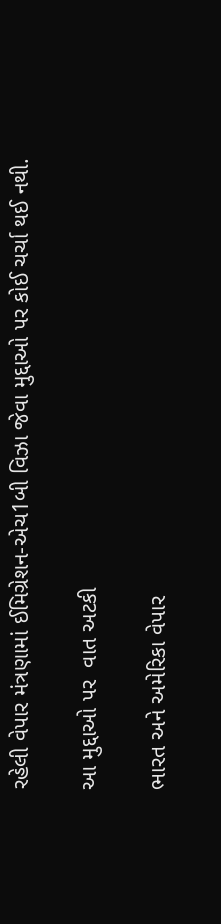રહેલી વેપાર મંત્રણામાં ઈમિગ્રેશન-એચ1બી વિઝા જેવા મુદ્દાઓ પર કોઈ ચર્ચા થઈ નથી.

આ મુદ્દાઓ પર  વાત અટકી

ભારત અને અમેરિકા વેપાર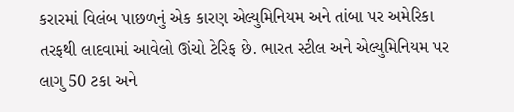કરારમાં વિલંબ પાછળનું એક કારણ એલ્યુમિનિયમ અને તાંબા પર અમેરિકા તરફથી લાદવામાં આવેલો ઊંચો ટેરિફ છે. ભારત સ્ટીલ અને એલ્યુમિનિયમ પર લાગુ 50 ટકા અને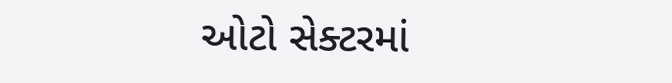ઓટો સેક્ટરમાં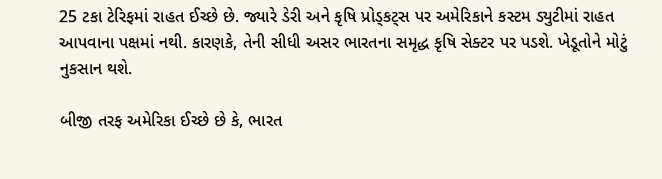25 ટકા ટેરિફમાં રાહત ઈચ્છે છે. જ્યારે ડેરી અને કૃષિ પ્રોડ્કટ્સ પર અમેરિકાને કસ્ટમ ડ્યુટીમાં રાહત આપવાના પક્ષમાં નથી. કારણકે, તેની સીધી અસર ભારતના સમૃદ્ધ કૃષિ સેક્ટર પર પડશે. ખેડૂતોને મોટું નુકસાન થશે.

બીજી તરફ અમેરિકા ઈચ્છે છે કે, ભારત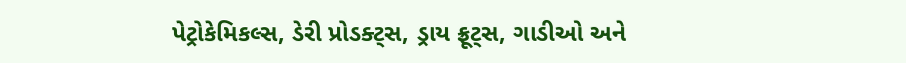પેટ્રોકેમિકલ્સ, ડેરી પ્રોડક્ટ્સ, ડ્રાય ફ્રૂટ્સ, ગાડીઓ અને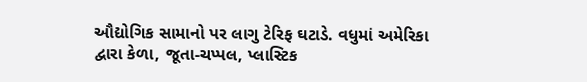ઔદ્યોગિક સામાનો પર લાગુ ટેરિફ ઘટાડે. વધુમાં અમેરિકા દ્વારા કેળા, જૂતા-ચપ્પલ, પ્લાસ્ટિક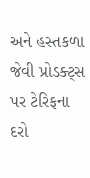અને હસ્તકળા જેવી પ્રોડક્ટ્સ પર ટેરિફના દરો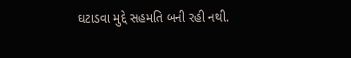ઘટાડવા મુદ્દે સહમતિ બની રહી નથી.